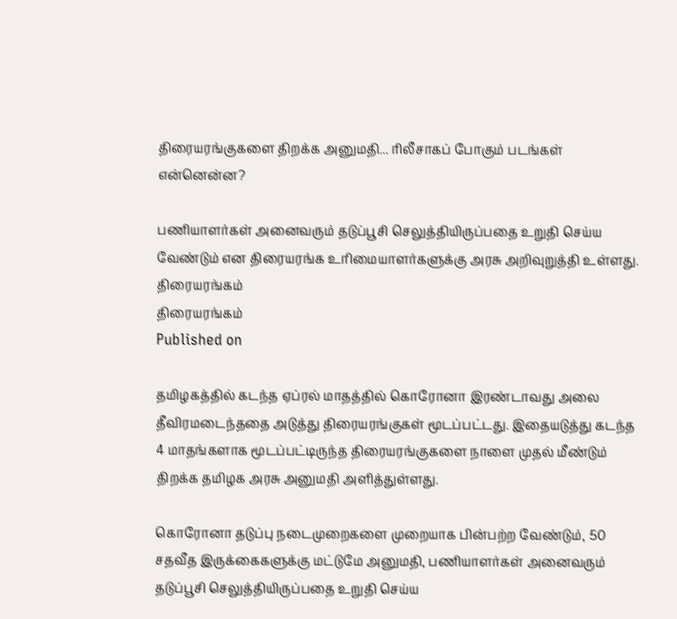திரையரங்குகளை திறக்க அனுமதி... ரிலீசாகப் போகும் படங்கள் என்னென்ன?

பணியாளர்கள் அனைவரும் தடுப்பூசி செலுத்தியிருப்பதை உறுதி செய்ய வேண்டும் என திரையரங்க உரிமையாளர்களுக்கு அரசு அறிவுறுத்தி உள்ளது.
திரையரங்கம்
திரையரங்கம்
Published on

தமிழகத்தில் கடந்த ஏப்ரல் மாதத்தில் கொரோனா இரண்டாவது அலை தீவிரமடைந்ததை அடுத்து திரையரங்குகள் மூடப்பட்டது. இதையடுத்து கடந்த 4 மாதங்களாக மூடப்பட்டிருந்த திரையரங்குகளை நாளை முதல் மீண்டும் திறக்க தமிழக அரசு அனுமதி அளித்துள்ளது.

கொரோனா தடுப்பு நடைமுறைகளை முறையாக பின்பற்ற வேண்டும், 50 சதவீத இருக்கைகளுக்கு மட்டுமே அனுமதி, பணியாளர்கள் அனைவரும் தடுப்பூசி செலுத்தியிருப்பதை உறுதி செய்ய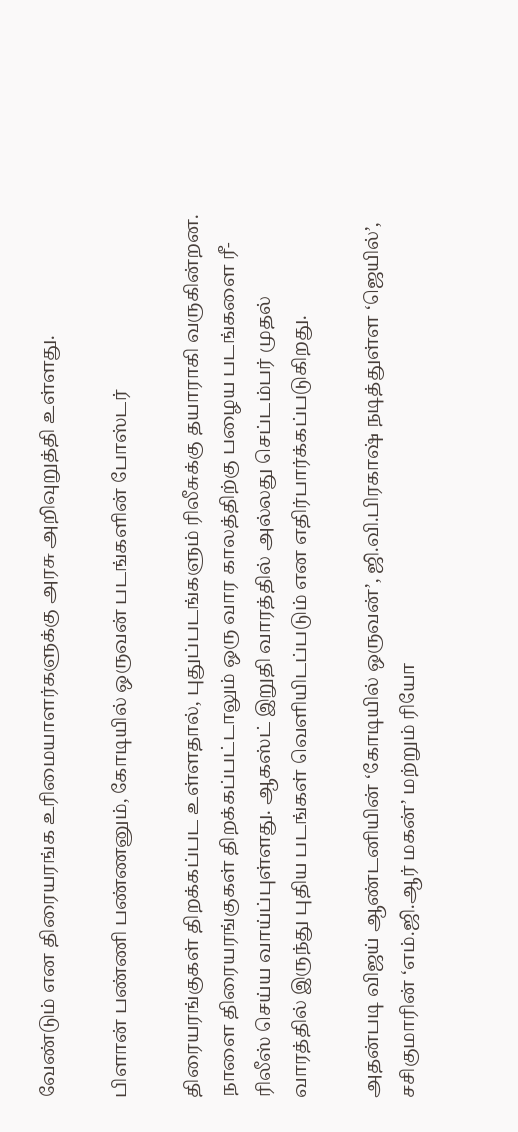வேண்டும் என திரையரங்க உரிமையாளர்களுக்கு அரசு அறிவுறுத்தி உள்ளது.

பிளான் பண்ணி பண்ணனும், கோடியில் ஒருவன் படங்களின் போஸ்டர்

திரையரங்குகள் திறக்கப்பட உள்ளதால், புதுப்படங்களும் ரிலீசுக்கு தயாராகி வருகின்றன. நாளை திரையரங்குகள் திறக்கப்பட்டாலும் ஒரு வார காலத்திற்கு பழைய படங்களை ரீ-ரிலீஸ் செய்ய வாய்ப்புள்ளது. ஆகஸ்ட் இறுதி வாரத்தில் அல்லது செப்டம்பர் முதல் வாரத்தில் இருந்து புதிய படங்கள் வெளியிடப்படும் என எதிர்பார்க்கப்படுகிறது.

அதன்படி விஜய் ஆண்டனியின் ‘கோடியில் ஒருவன்’, ஜி.வி.பிரகாஷ் நடித்துள்ள ‘ஜெயில்’, சசிகுமாரின் ‘எம்.ஜி.ஆர் மகன்’ மற்றும் ரியோ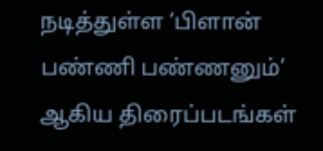நடித்துள்ள ‘பிளான் பண்ணி பண்ணனும்’ ஆகிய திரைப்படங்கள்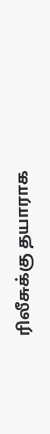ரிலீசுக்கு தயாராக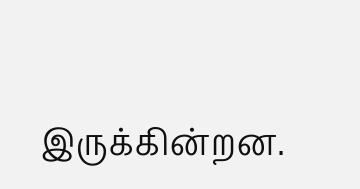இருக்கின்றன.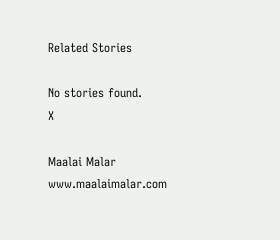Related Stories

No stories found.
X

Maalai Malar
www.maalaimalar.com